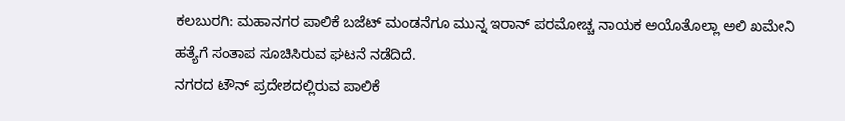ಕಲಬುರಗಿ: ಮಹಾನಗರ ಪಾಲಿಕೆ ಬಜೆಟ್ ಮಂಡನೆಗೂ ಮುನ್ನ ಇರಾನ್ ಪರಮೋಚ್ಚ ನಾಯಕ ಅಯೊತೊಲ್ಲಾ ಅಲಿ ಖಮೇನಿ ಹತ್ಯೆಗೆ ಸಂತಾಪ ಸೂಚಿಸಿರುವ ಘಟನೆ ನಡೆದಿದೆ.
ನಗರದ ಟೌನ್ ಪ್ರದೇಶದಲ್ಲಿರುವ ಪಾಲಿಕೆ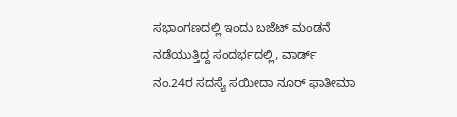ಸಭಾಂಗಣದಲ್ಲಿ ಇಂದು ಬಜೆಟ್ ಮಂಡನೆ ನಡೆಯುತ್ತಿದ್ದ ಸಂದರ್ಭದಲ್ಲಿ, ವಾರ್ಡ್ ನಂ.24ರ ಸದಸ್ಯೆ ಸಯೀದಾ ನೂರ್ ಫಾತೀಮಾ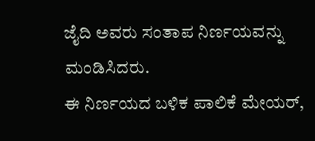ಜೈದಿ ಅವರು ಸಂತಾಪ ನಿರ್ಣಯವನ್ನು ಮಂಡಿಸಿದರು.
ಈ ನಿರ್ಣಯದ ಬಳಿಕ ಪಾಲಿಕೆ ಮೇಯರ್,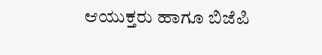ಆಯುಕ್ತರು ಹಾಗೂ ಬಿಜೆಪಿ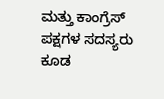ಮತ್ತು ಕಾಂಗ್ರೆಸ್ ಪಕ್ಷಗಳ ಸದಸ್ಯರು ಕೂಡ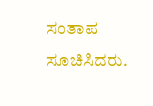ಸಂತಾಪ ಸೂಚಿಸಿದರು.